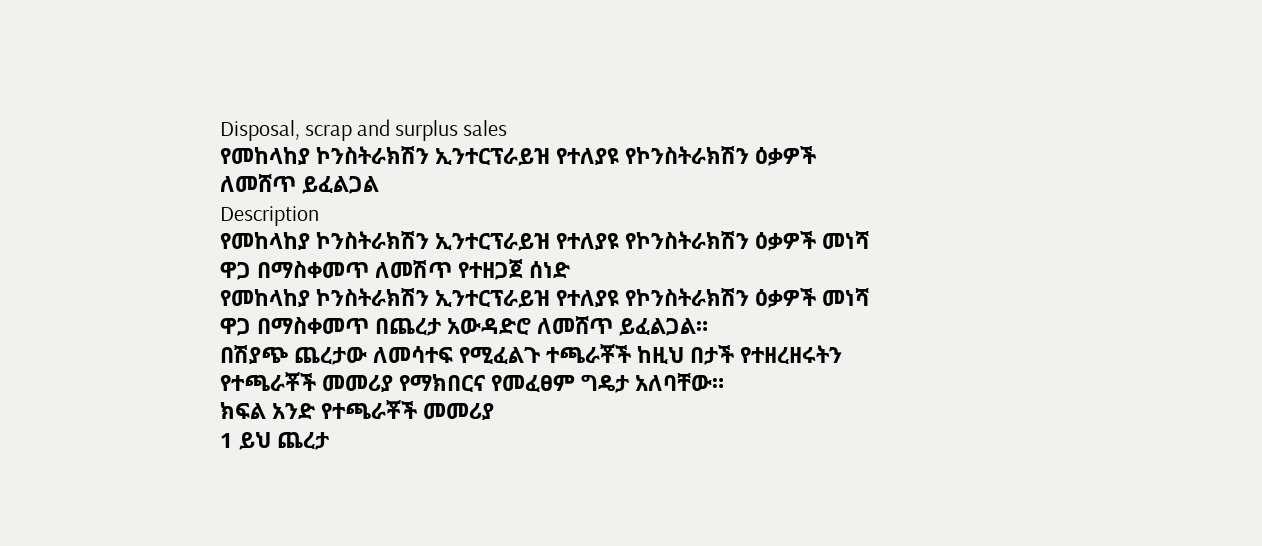Disposal, scrap and surplus sales
የመከላከያ ኮንስትራክሽን ኢንተርፕራይዝ የተለያዩ የኮንስትራክሽን ዕቃዎች ለመሸጥ ይፈልጋል
Description
የመከላከያ ኮንስትራክሽን ኢንተርፕራይዝ የተለያዩ የኮንስትራክሽን ዕቃዎች መነሻ ዋጋ በማስቀመጥ ለመሽጥ የተዘጋጀ ሰነድ
የመከላከያ ኮንስትራክሽን ኢንተርፕራይዝ የተለያዩ የኮንስትራክሽን ዕቃዎች መነሻ ዋጋ በማስቀመጥ በጨረታ አውዳድሮ ለመሸጥ ይፈልጋል።
በሽያጭ ጨረታው ለመሳተፍ የሚፈልጉ ተጫራቾች ከዚህ በታች የተዘረዘሩትን የተጫራቾች መመሪያ የማክበርና የመፈፀም ግዴታ አለባቸው።
ክፍል አንድ የተጫራቾች መመሪያ
1 ይህ ጨረታ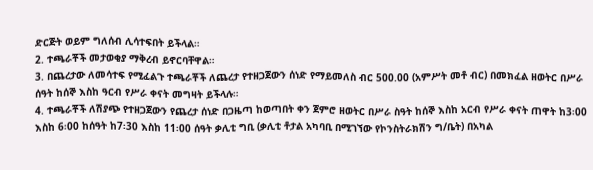ድርጅት ወይም ግለሰብ ሊሳተፍበት ይችላል።
2. ተጫራቾች መታወቂያ ማቅረብ ይኖርባቸዋል።
3. በጨረታው ለመሳተፍ የሚፈልጉ ተጫራቾች ለጨረታ የተዘጋጀውን ሰነድ የማይመለስ ብር 500.00 (አምሥት መቶ ብር) በመክፈል ዘወትር በሥራ ሰዓት ከሰኞ እስከ ዓርብ የሥራ ቀናት መግዛት ይችላሉ።
4. ተጫራቾች ለሽያጭ የተዘጋጀውን የጨረታ ሰነድ በጋዜጣ ከወጣበት ቀን ጀምሮ ዘወትር በሥራ ስዓት ከሰኞ እስከ አርብ የሥራ ቀናት ጠዋት ከ3፡00 እስከ 6፡00 ከሰዓት ከ7፡30 እስከ 11፡00 ሰዓት ቃሊቲ ግቢ (ቃሊቲ ቶታል አካባቢ በሚገኘው የኮንስትራክሽን ግ/ቤት) በአካል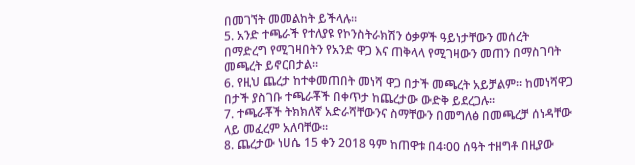በመገኘት መመልከት ይችላሉ።
5. አንድ ተጫራች የተለያዩ የኮንስትራክሽን ዕቃዎች ዓይነታቸውን መሰረት በማድረግ የሚገዛበትን የአንድ ዋጋ እና ጠቅላላ የሚገዛውን መጠን በማስገባት መጫረት ይኖርበታል።
6. የዚህ ጨረታ ከተቀመጠበት መነሻ ዋጋ በታች መጫረት አይቻልም። ከመነሻዋጋ በታች ያስገቡ ተጫራቾች በቀጥታ ከጨረታው ውድቅ ይደረጋሉ።
7. ተጫራቾች ትክክለኛ አድራሻቸውንና ስማቸውን በመግለፅ በመጫረቻ ሰነዳቸው ላይ መፈረም አለባቸው።
8. ጨረታው ነሀሴ 15 ቀን 2018 ዓም ከጠዋቱ በ4፡00 ሰዓት ተዘግቶ በዚያው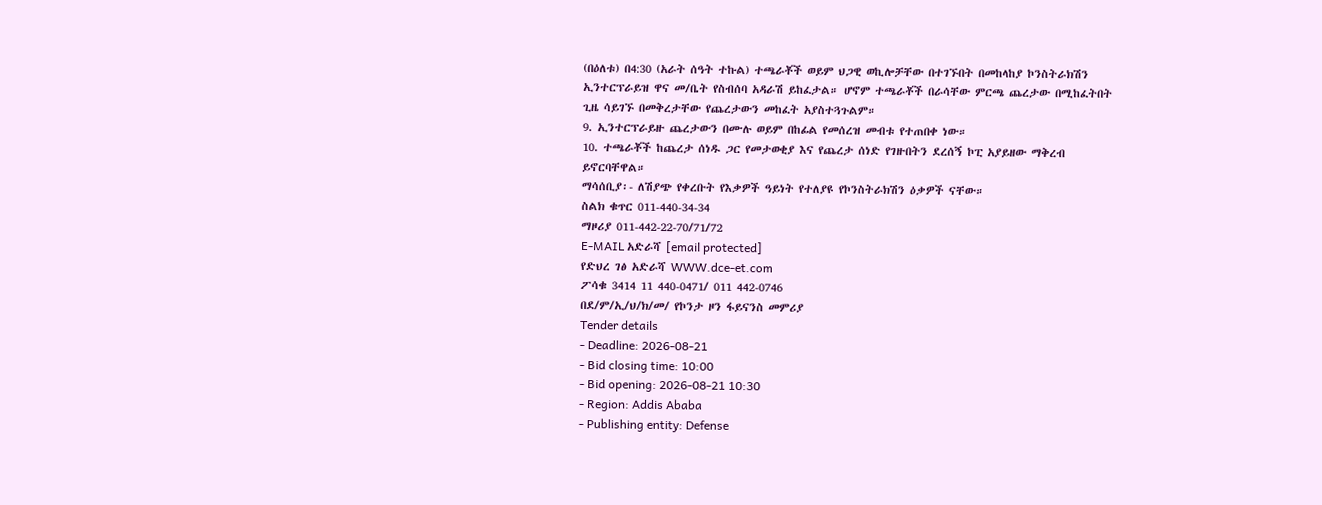(በዕለቱ) በ4:30 (አራት ሰዓት ተኩል) ተጫራቾች ወይም ህጋዊ ወኪሎቻቸው በተገኙበት በመከላከያ ኮንስትራክሽን ኢንተርፕራይዝ ዋና መ/ቤት የስብሰባ አዳራሽ ይከፈታል። ሆኖም ተጫራቾች በራሳቸው ምርጫ ጨረታው በሚከፈትበት ጊዜ ሳይገኙ በመቅረታቸው የጨረታውን መከፈት አያስተጓጉልም።
9. ኢንተርፕራይዙ ጨረታውን በሙሉ ወይም በከፊል የመሰረዝ መብቱ የተጠበቀ ነው።
10. ተጫራቾች ከጨረታ ሰነዱ ጋር የመታወቂያ እና የጨረታ ሰነድ የገዙበትን ደረሰኝ ኮፒ አያይዘው ማቅረብ ይኖርባቸዋል።
ማሳሰቢያ፡- ለሽያጭ የቀረቡት የእቃዎች ዓይነት የተለያዩ የኮንስትራክሽን ዕቃዎች ናቸው።
ስልክ ቁጥር 011-440-34-34
ማዞሪያ 011-442-22-70/71/72
E-MAIL አድራሻ [email protected]
የድህረ ገፅ አድራሻ WWW.dce-et.com
ፖሳቁ 3414 11 440-0471/ 011 442-0746
በደ/ም/ኢ/ህ/ክ/መ/ የኮንታ ዞን ፋይናንስ መምሪያ
Tender details
- Deadline: 2026-08-21
- Bid closing time: 10:00
- Bid opening: 2026-08-21 10:30
- Region: Addis Ababa
- Publishing entity: Defense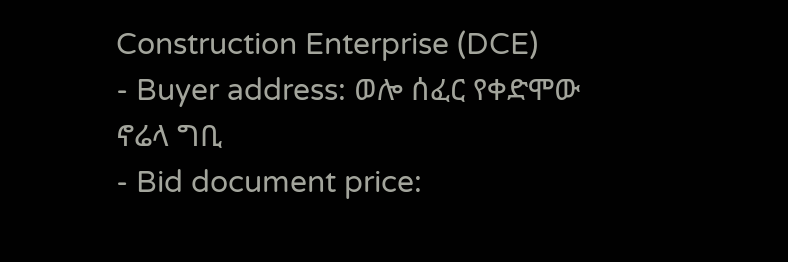Construction Enterprise (DCE)
- Buyer address: ወሎ ሰፈር የቀድሞው ኖሬላ ግቢ
- Bid document price: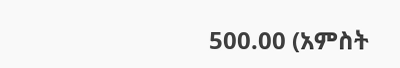500.00 (አምስት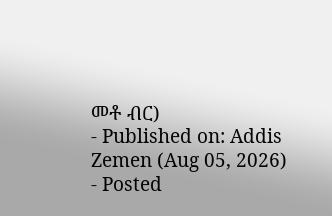መቶ ብር)
- Published on: Addis Zemen (Aug 05, 2026)
- Posted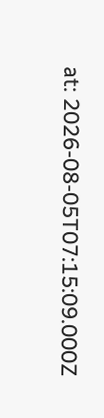at: 2026-08-05T07:15:09.000Z